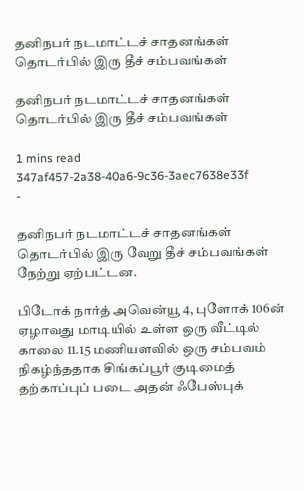தனிநபர் நடமாட்டச் சாதனங்கள் தொடர்பில் இரு தீச் சம்பவங்கள்

தனிநபர் நடமாட்டச் சாதனங்கள் தொடர்பில் இரு தீச் சம்பவங்கள்

1 mins read
347af457-2a38-40a6-9c36-3aec7638e33f
-

தனிநபர் நடமாட்டச் சாதனங்கள் தொடர்பில் இரு வேறு தீச் சம்பவங்கள் நேற்று ஏற்பட்டன.

பிடோக் நார்த் அவென்யூ 4, புளோக் 106ன் ஏழாவது மாடியில் உள்ள ஒரு வீட்டில் காலை 11.15 மணியளவில் ஒரு சம்பவம் நிகழ்ந்ததாக சிங்கப்பூர் குடிமைத் தற்காப்புப் படை அதன் ஃபேஸ்புக்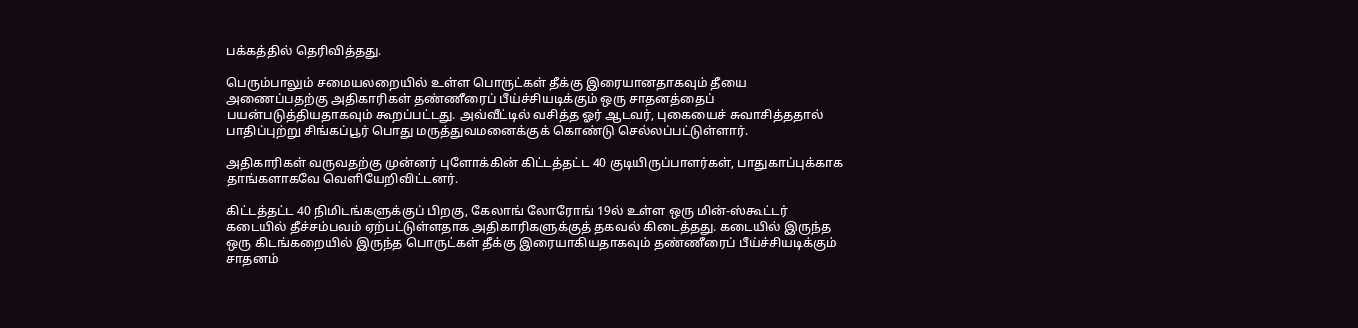பக்கத்தில் தெரிவித்தது.

பெரும்பாலும் சமையலறையில் உள்ள பொருட்கள் தீக்கு இரையானதாகவும் தீயை அணைப்பதற்கு அதிகாரிகள் தண்ணீரைப் பீய்ச்சியடிக்கும் ஒரு சாதனத்தைப் பயன்படுத்தியதாகவும் கூறப்பட்டது. அவ்வீட்டில் வசித்த ஓர் ஆடவர், புகையைச் சுவாசித்ததால் பாதிப்புற்று சிங்கப்பூர் பொது மருத்துவமனைக்குக் கொண்டு செல்லப்பட்டுள்ளார்.

அதிகாரிகள் வருவதற்கு முன்னர் புளோக்கின் கிட்டத்தட்ட 40 குடியிருப்பாளர்கள், பாதுகாப்புக்காக தாங்களாகவே வெளியேறிவிட்டனர்.

கிட்டத்தட்ட 40 நிமிடங்களுக்குப் பிறகு, கேலாங் லோரோங் 19ல் உள்ள ஒரு மின்-ஸ்கூட்டர் கடையில் தீச்சம்பவம் ஏற்பட்டுள்ளதாக அதிகாரிகளுக்குத் தகவல் கிடைத்தது. கடையில் இருந்த ஒரு கிடங்கறையில் இருந்த பொருட்கள் தீக்கு இரையாகியதாகவும் தண்ணீரைப் பீய்ச்சியடிக்கும் சாதனம்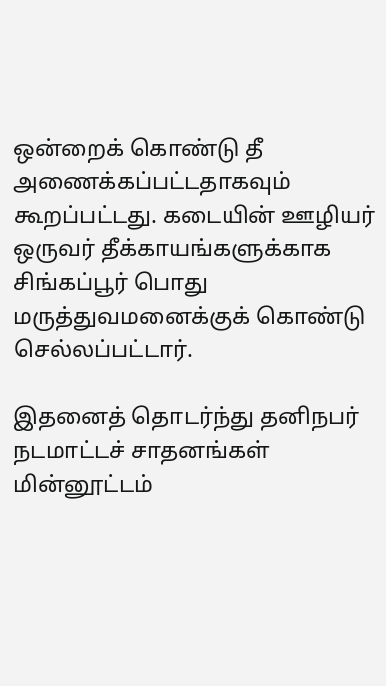ஒன்றைக் கொண்டு தீ அணைக்கப்பட்டதாகவும் கூறப்பட்டது. கடையின் ஊழியர் ஒருவர் தீக்காயங்களுக்காக சிங்கப்பூர் பொது மருத்துவமனைக்குக் கொண்டு செல்லப்பட்டார்.

இதனைத் தொடர்ந்து தனிநபர் நடமாட்டச் சாதனங்கள் மின்னூட்டம்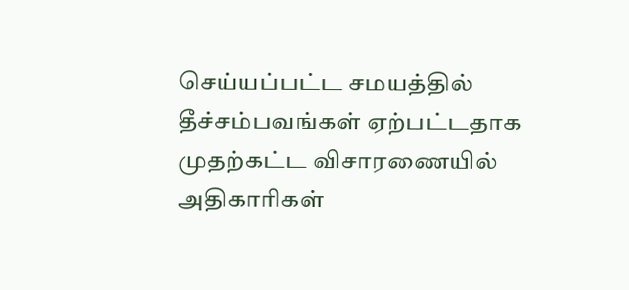செய்யப்பட்ட சமயத்தில் தீச்சம்பவங்கள் ஏற்பட்டதாக முதற்கட்ட விசாரணையில் அதிகாரிகள்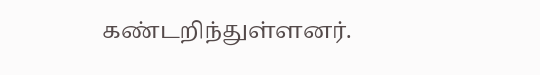கண்டறிந்துள்ளனர்.